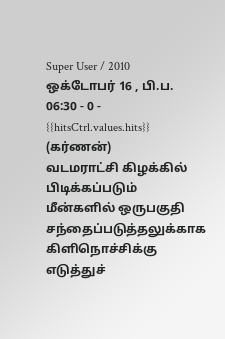Super User / 2010 ஒக்டோபர் 16 , பி.ப. 06:30 - 0 - {{hitsCtrl.values.hits}}
(கர்ணன்)
வடமராட்சி கிழக்கில் பிடிக்கப்படும் மீன்களில் ஒருபகுதி சந்தைப்படுத்தலுக்காக கிளிநொச்சிக்கு எடுத்துச்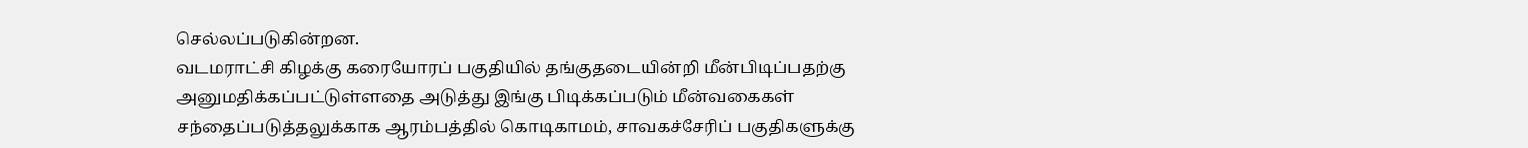செல்லப்படுகின்றன.
வடமராட்சி கிழக்கு கரையோரப் பகுதியில் தங்குதடையின்றி மீன்பிடிப்பதற்கு அனுமதிக்கப்பட்டுள்ளதை அடுத்து இங்கு பிடிக்கப்படும் மீன்வகைகள் சந்தைப்படுத்தலுக்காக ஆரம்பத்தில் கொடிகாமம், சாவகச்சேரிப் பகுதிகளுக்கு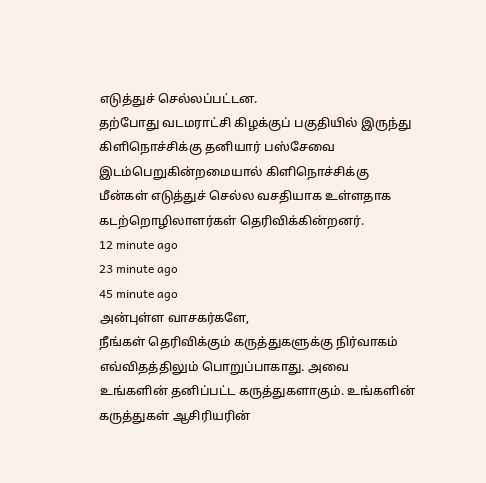எடுத்துச் செல்லப்பட்டன.
தற்போது வடமராட்சி கிழக்குப் பகுதியில் இருந்து கிளிநொச்சிக்கு தனியார் பஸ்சேவை இடம்பெறுகின்றமையால் கிளிநொச்சிக்கு மீன்கள் எடுத்துச் செல்ல வசதியாக உள்ளதாக கடற்றொழிலாளர்கள் தெரிவிக்கின்றனர்.
12 minute ago
23 minute ago
45 minute ago
அன்புள்ள வாசகர்களே,
நீங்கள் தெரிவிக்கும் கருத்துகளுக்கு நிர்வாகம் எவ்விதத்திலும் பொறுப்பாகாது. அவை உங்களின் தனிப்பட்ட கருத்துகளாகும். உங்களின் கருத்துகள் ஆசிரியரின்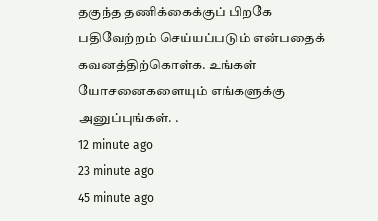தகுந்த தணிக்கைக்குப் பிறகே பதிவேற்றம் செய்யப்படும் என்பதைக் கவனத்திற்கொள்க. உங்கள் யோசனைகளையும் எங்களுக்கு அனுப்புங்கள். .
12 minute ago
23 minute ago
45 minute ago